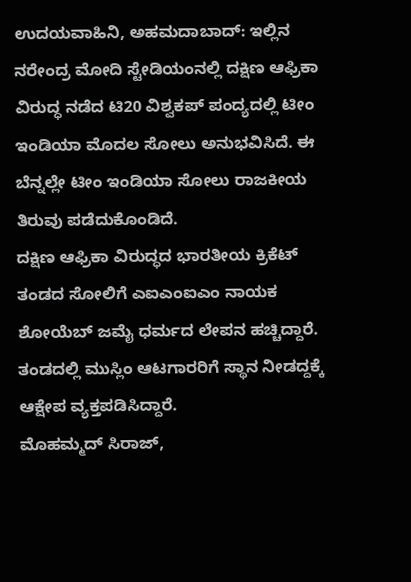ಉದಯವಾಹಿನಿ, ಅಹಮದಾಬಾದ್: ಇಲ್ಲಿನ ನರೇಂದ್ರ ಮೋದಿ ಸ್ಟೇಡಿಯಂನಲ್ಲಿ ದಕ್ಷಿಣ ಆಫ್ರಿಕಾ ವಿರುದ್ಧ ನಡೆದ ಟಿ20 ವಿಶ್ವಕಪ್ ಪಂದ್ಯದಲ್ಲಿ ಟೀಂ ಇಂಡಿಯಾ ಮೊದಲ ಸೋಲು ಅನುಭವಿಸಿದೆ. ಈ ಬೆನ್ನಲ್ಲೇ ಟೀಂ ಇಂಡಿಯಾ ಸೋಲು ರಾಜಕೀಯ ತಿರುವು ಪಡೆದುಕೊಂಡಿದೆ.
ದಕ್ಷಿಣ ಆಫ್ರಿಕಾ ವಿರುದ್ಧದ ಭಾರತೀಯ ಕ್ರಿಕೆಟ್ ತಂಡದ ಸೋಲಿಗೆ ಎಐಎಂಐಎಂ ನಾಯಕ ಶೋಯೆಬ್ ಜಮೈ ಧರ್ಮದ ಲೇಪನ ಹಚ್ಚಿದ್ದಾರೆ. ತಂಡದಲ್ಲಿ ಮುಸ್ಲಿಂ ಆಟಗಾರರಿಗೆ ಸ್ಥಾನ ನೀಡದ್ದಕ್ಕೆ ಆಕ್ಷೇಪ ವ್ಯಕ್ತಪಡಿಸಿದ್ದಾರೆ.
ಮೊಹಮ್ಮದ್ ಸಿರಾಜ್,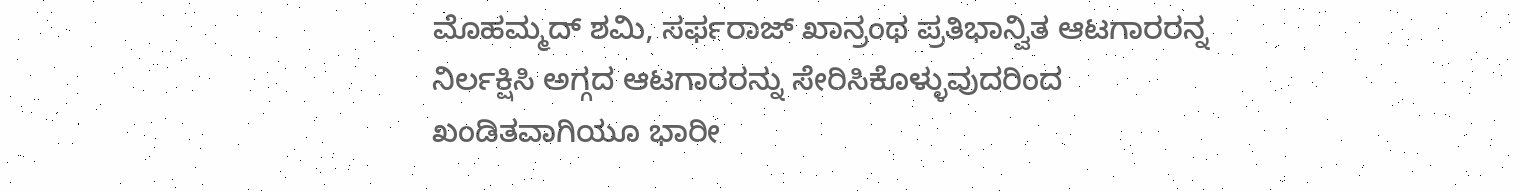ಮೊಹಮ್ಮದ್ ಶಮಿ, ಸರ್ಫರಾಜ್ ಖಾನ್ರಂಥ ಪ್ರತಿಭಾನ್ವಿತ ಆಟಗಾರರನ್ನ ನಿರ್ಲಕ್ಷಿಸಿ ಅಗ್ಗದ ಆಟಗಾರರನ್ನು ಸೇರಿಸಿಕೊಳ್ಳುವುದರಿಂದ ಖಂಡಿತವಾಗಿಯೂ ಭಾರೀ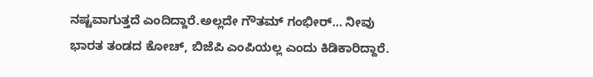ನಷ್ಟವಾಗುತ್ತದೆ ಎಂದಿದ್ದಾರೆ.ಅಲ್ಲದೇ ಗೌತಮ್ ಗಂಭೀರ್… ನೀವು ಭಾರತ ತಂಡದ ಕೋಚ್, ಬಿಜೆಪಿ ಎಂಪಿಯಲ್ಲ ಎಂದು ಕಿಡಿಕಾರಿದ್ದಾರೆ.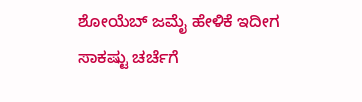ಶೋಯೆಬ್ ಜಮೈ ಹೇಳಿಕೆ ಇದೀಗ ಸಾಕಷ್ಟು ಚರ್ಚೆಗೆ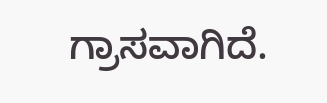ಗ್ರಾಸವಾಗಿದೆ.